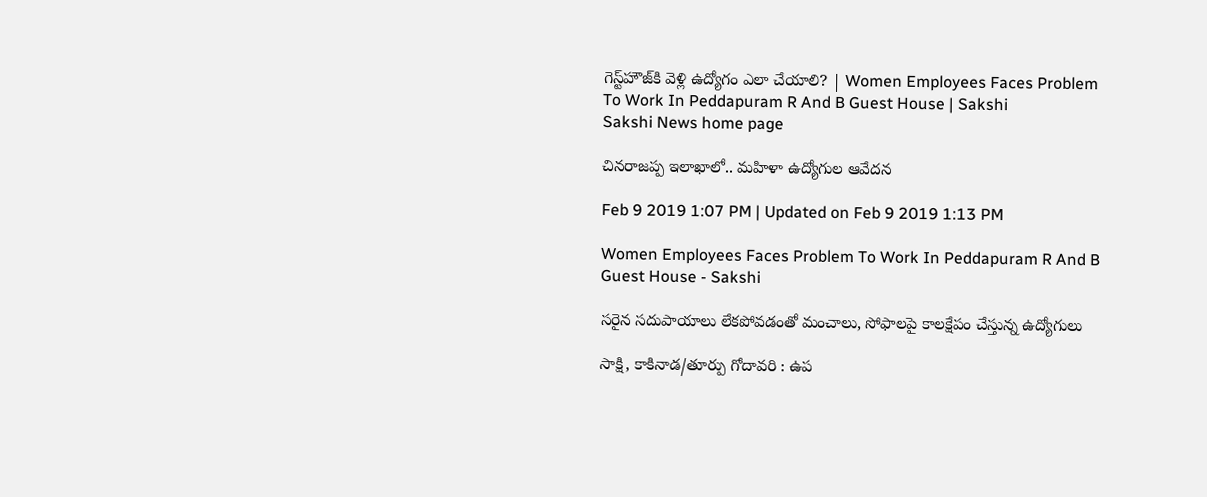గెస్ట్‌హౌజ్‌కి వెళ్లి ఉద్యోగం ఎలా చేయాలి? | Women Employees Faces Problem To Work In Peddapuram R And B Guest House | Sakshi
Sakshi News home page

చినరాజప్ప ఇలాఖాలో.. మహిళా ఉద్యోగుల ఆవేదన

Feb 9 2019 1:07 PM | Updated on Feb 9 2019 1:13 PM

Women Employees Faces Problem To Work In Peddapuram R And B Guest House - Sakshi

సరైన సదుపాయాలు లేకపోవడంతో మంచాలు, సోఫాలపై కాలక్షేపం చేస్తున్న ఉద్యోగులు

సాక్షి, కాకినాడ/తూర్పు గోదావరి : ఉప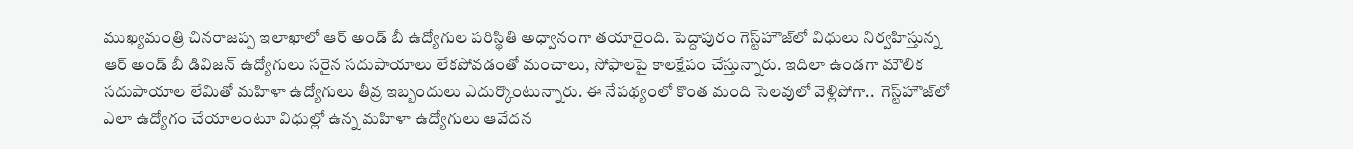ముఖ్యమంత్రి చినరాజప్ప ఇలాఖాలో ఆర్‌ అండ్‌ బీ ఉద్యోగుల పరిస్థితి అధ్వానంగా తయారైంది. పెద్దాపురం గెస్ట్‌హౌజ్‌లో విధులు నిర్వహిస్తున్న ఆర్‌ అండ్‌ బీ డివిజన్‌ ఉద్యోగులు సరైన సదుపాయాలు లేకపోవడంతో మంచాలు, సోఫాలపై కాలక్షేపం చేస్తున్నారు. ఇదిలా ఉండగా మౌలిక సదుపాయాల లేమితో మహిళా ఉద్యోగులు తీవ్ర ఇబ్బందులు ఎదుర్కొంటున్నారు. ఈ నేపథ్యంలో కొంత మంది సెలవులో వెళ్లిపోగా..  గెస్ట్‌హౌజ్‌లో ఎలా ఉద్యోగం చేయాలంటూ విధుల్లో ఉన్న మహిళా ఉద్యోగులు ఆవేదన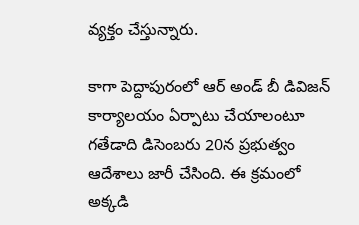వ్యక్తం చేస్తున్నారు.

కాగా పెద్దాపురంలో ఆర్‌ అండ్‌ బీ డివిజన్‌ కార్యాలయం ఏర్పాటు చేయాలంటూ గతేడాది డిసెంబరు 20న ప్రభుత్వం ఆదేశాలు జారీ చేసింది. ఈ క్రమంలో అక్కడి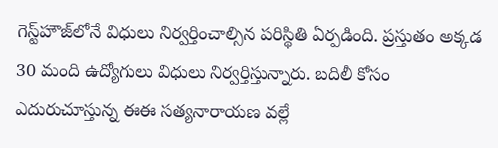గెస్ట్‌హౌజ్‌లోనే విధులు నిర్వర్తించాల్సిన పరిస్థితి ఏర్పడింది. ప్రస్తుతం అక్కడ 30 మంది ఉద్యోగులు విధులు నిర్వర్తిస్తున్నారు. బదిలీ కోసం ఎదురుచూస్తున్న ఈఈ సత్యనారాయణ వల్లే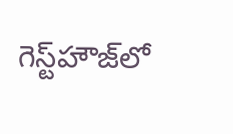గెస్ట్‌హౌజ్‌లో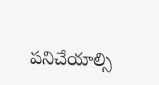పనిచేయాల్సి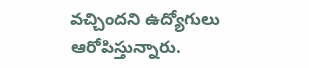వచ్చిందని ఉద్యోగులు ఆరోపిస్తున్నారు.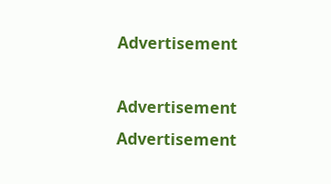Advertisement

Advertisement
Advertisement